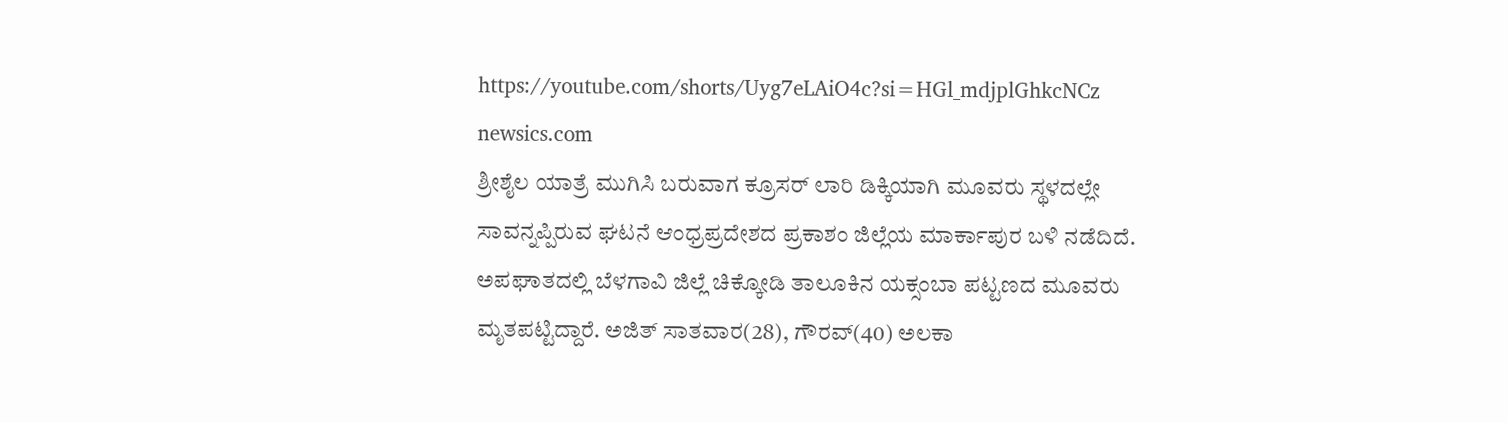https://youtube.com/shorts/Uyg7eLAiO4c?si=HGl_mdjplGhkcNCz
newsics.com
ಶ್ರೀಶೈಲ ಯಾತ್ರೆ ಮುಗಿಸಿ ಬರುವಾಗ ಕ್ರೂಸರ್ ಲಾರಿ ಡಿಕ್ಕಿಯಾಗಿ ಮೂವರು ಸ್ಥಳದಲ್ಲೇ ಸಾವನ್ನಪ್ಪಿರುವ ಘಟನೆ ಆಂಧ್ರಪ್ರದೇಶದ ಪ್ರಕಾಶಂ ಜಿಲ್ಲೆಯ ಮಾರ್ಕಾಪುರ ಬಳಿ ನಡೆದಿದೆ.
ಅಪಘಾತದಲ್ಲಿ ಬೆಳಗಾವಿ ಜಿಲ್ಲೆ ಚಿಕ್ಕೋಡಿ ತಾಲೂಕಿನ ಯಕ್ಸಂಬಾ ಪಟ್ಟಣದ ಮೂವರು ಮೃತಪಟ್ಟಿದ್ದಾರೆ. ಅಜಿತ್ ಸಾತವಾರ(28), ಗೌರವ್(40) ಅಲಕಾ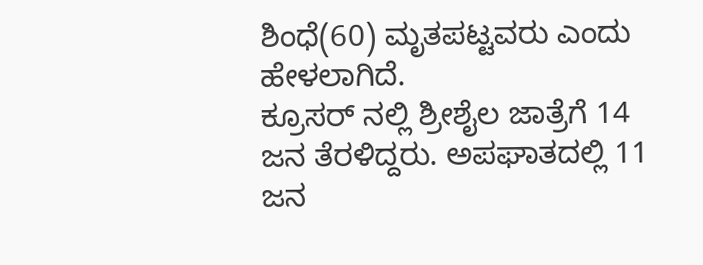ಶಿಂಧೆ(60) ಮೃತಪಟ್ಟವರು ಎಂದು ಹೇಳಲಾಗಿದೆ.
ಕ್ರೂಸರ್ ನಲ್ಲಿ ಶ್ರೀಶೈಲ ಜಾತ್ರೆಗೆ 14 ಜನ ತೆರಳಿದ್ದರು. ಅಪಘಾತದಲ್ಲಿ 11 ಜನ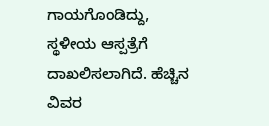ಗಾಯಗೊಂಡಿದ್ದು, ಸ್ಥಳೀಯ ಆಸ್ಪತ್ರೆಗೆ ದಾಖಲಿಸಲಾಗಿದೆ. ಹೆಚ್ಚಿನ ವಿವರ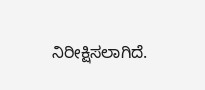ನಿರೀಕ್ಷಿಸಲಾಗಿದೆ.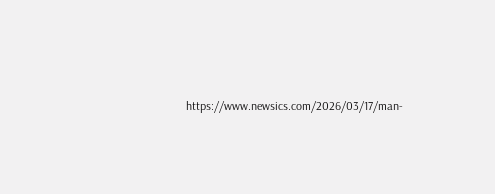https://www.newsics.com/2026/03/17/man-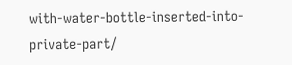with-water-bottle-inserted-into-private-part/